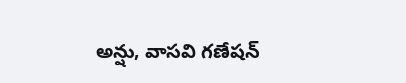అన్షు, వాసవి గణేషన్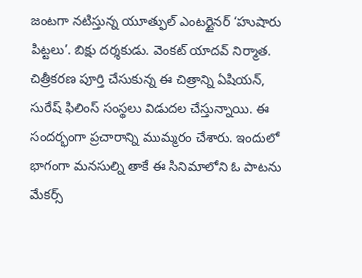జంటగా నటిస్తున్న యూత్ఫుల్ ఎంటర్టైనర్ ‘హుషారు పిట్టలు’. బిక్షు దర్శకుడు. వెంకట్ యాదవ్ నిర్మాత. చిత్రీకరణ పూర్తి చేసుకున్న ఈ చిత్రాన్ని ఏషియన్, సురేష్ ఫిలింస్ సంస్థలు విడుదల చేస్తున్నాయి. ఈ సందర్భంగా ప్రచారాన్ని ముమ్మరం చేశారు. ఇందులో భాగంగా మనసుల్ని తాకే ఈ సినిమాలోని ఓ పాటను మేకర్స్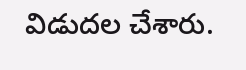విడుదల చేశారు.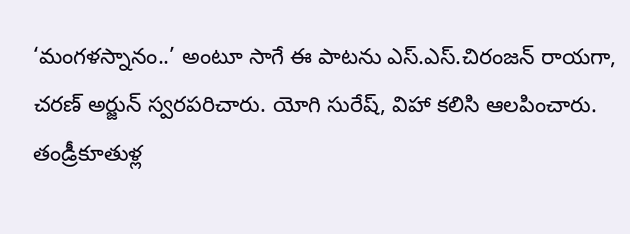‘మంగళస్నానం..’ అంటూ సాగే ఈ పాటను ఎస్.ఎస్.చిరంజన్ రాయగా, చరణ్ అర్జున్ స్వరపరిచారు. యోగి సురేష్, విహా కలిసి ఆలపించారు.
తండ్రీకూతుళ్ల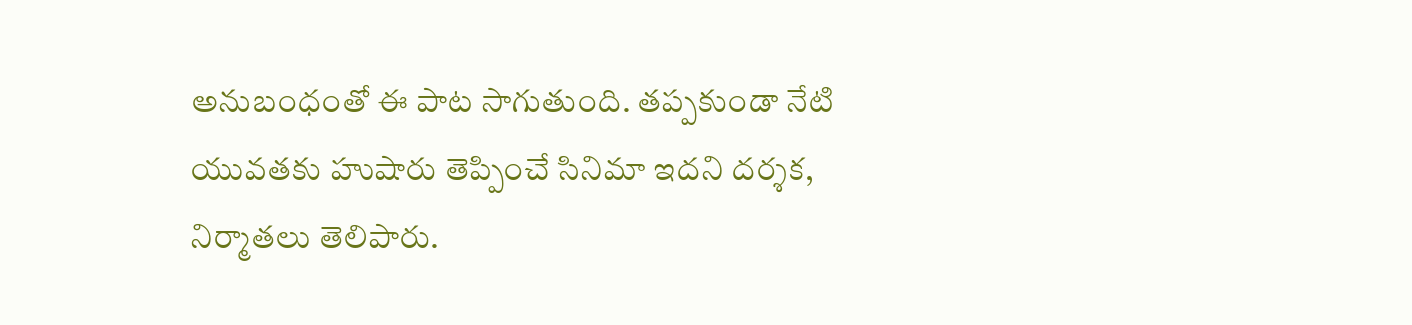అనుబంధంతో ఈ పాట సాగుతుంది. తప్పకుండా నేటి యువతకు హుషారు తెప్పించే సినిమా ఇదని దర్శక, నిర్మాతలు తెలిపారు.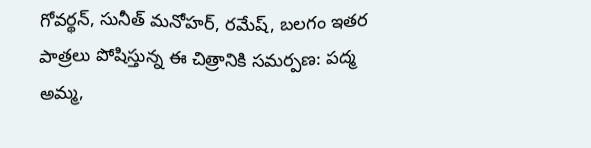గోవర్థన్, సునీత్ మనోహర్, రమేష్, బలగం ఇతర పాత్రలు పోషిస్తున్న ఈ చిత్రానికి సమర్పణ: పద్మ అమ్మ,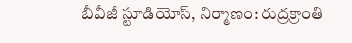బీవీజీ స్టూడియోస్, నిర్మాణం: రుద్రక్రాంతి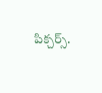పిక్చర్స్.